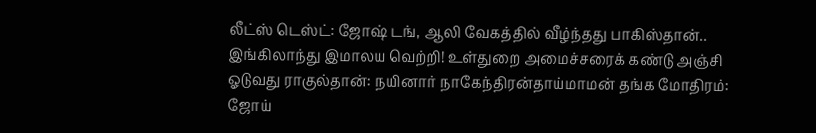லீட்ஸ் டெஸ்ட்: ஜோஷ் டங், ஆலி வேகத்தில் வீழ்ந்தது பாகிஸ்தான்.. இங்கிலாந்து இமாலய வெற்றி! உள்துறை அமைச்சரைக் கண்டு அஞ்சி ஓடுவது ராகுல்தான்: நயினார் நாகேந்திரன்தாய்மாமன் தங்க மோதிரம்: ஜோய்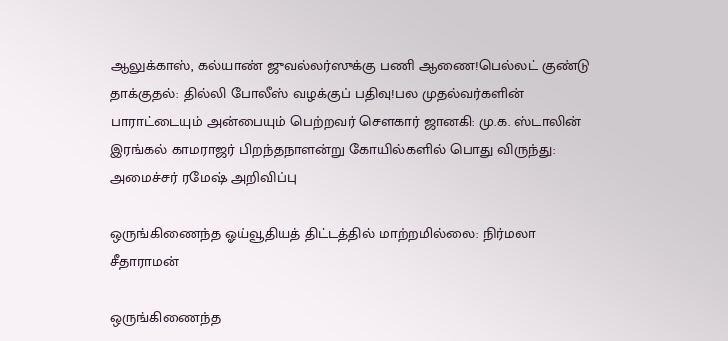ஆலுக்காஸ், கல்யாண் ஜுவல்லர்ஸுக்கு பணி ஆணை!பெல்லட் குண்டு தாக்குதல்: தில்லி போலீஸ் வழக்குப் பதிவு!பல முதல்வர்களின் பாராட்டையும் அன்பையும் பெற்றவர் சௌகார் ஜானகி: மு.க. ஸ்டாலின் இரங்கல் காமராஜர் பிறந்தநாளன்று கோயில்களில் பொது விருந்து: அமைச்சர் ரமேஷ் அறிவிப்பு

ஒருங்கிணைந்த ஓய்வூதியத் திட்டத்தில் மாற்றமில்லை: நிர்மலா சீதாராமன்

ஒருங்கிணைந்த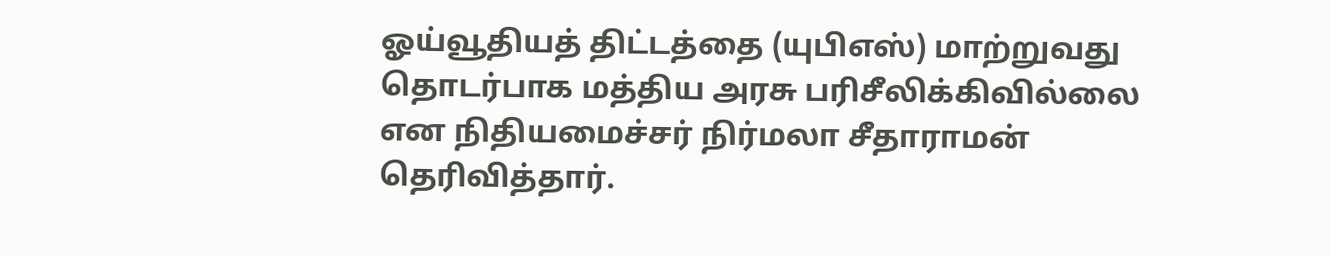ஓய்வூதியத் திட்டத்தை (யுபிஎஸ்) மாற்றுவது தொடர்பாக மத்திய அரசு பரிசீலிக்கிவில்லை என நிதியமைச்சர் நிர்மலா சீதாராமன் தெரிவித்தார்.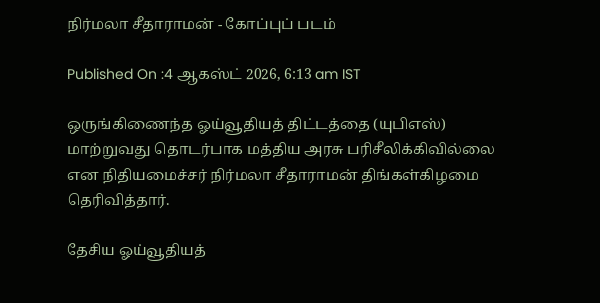நிர்மலா சீதாராமன் - கோப்புப் படம்

Published On :4 ஆகஸ்ட் 2026, 6:13 am IST

ஒருங்கிணைந்த ஓய்வூதியத் திட்டத்தை (யுபிஎஸ்) மாற்றுவது தொடர்பாக மத்திய அரசு பரிசீலிக்கிவில்லை என நிதியமைச்சர் நிர்மலா சீதாராமன் திங்கள்கிழமை தெரிவித்தார்.

தேசிய ஓய்வூதியத்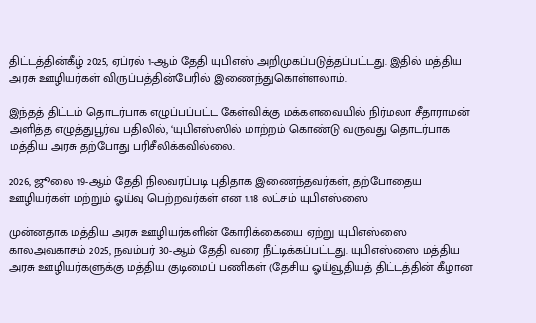திட்டத்தின்கீழ் 2025, ஏப்ரல் 1-ஆம் தேதி யுபிஎஸ் அறிமுகப்படுத்தப்பட்டது. இதில் மத்திய அரசு ஊழியர்கள் விருப்பத்தின்பேரில் இணைந்துகொள்ளலாம்.

இந்தத் திட்டம் தொடர்பாக எழுப்பப்பட்ட கேள்விக்கு மக்களவையில் நிர்மலா சீதாராமன் அளித்த எழுத்துபூர்வ பதிலில், ‘யுபிஎஸ்ஸில் மாற்றம் கொண்டு வருவது தொடர்பாக மத்திய அரசு தற்போது பரிசீலிக்கவில்லை.

2026, ஜூலை 19-ஆம் தேதி நிலவரப்படி புதிதாக இணைந்தவர்கள், தற்போதைய ஊழியர்கள் மற்றும் ஓய்வு பெற்றவர்கள் என 1.18 லட்சம் யுபிஎஸ்ஸை

முன்னதாக மத்திய அரசு ஊழியர்களின் கோரிக்கையை ஏற்று யுபிஎஸ்ஸை காலஅவகாசம் 2025, நவம்பர் 30-ஆம் தேதி வரை நீட்டிக்கப்பட்டது. யுபிஎஸ்ஸை மத்திய அரசு ஊழியர்களுக்கு மத்திய குடிமைப் பணிகள் (தேசிய ஓய்வூதியத் திட்டத்தின் கீழான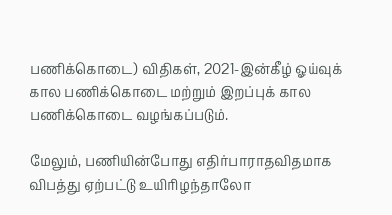பணிக்கொடை) விதிகள், 2021-இன்கீழ் ஓய்வுக் கால பணிக்கொடை மற்றும் இறப்புக் கால பணிக்கொடை வழங்கப்படும்.

மேலும், பணியின்போது எதிர்பாராதவிதமாக விபத்து ஏற்பட்டு உயிரிழந்தாலோ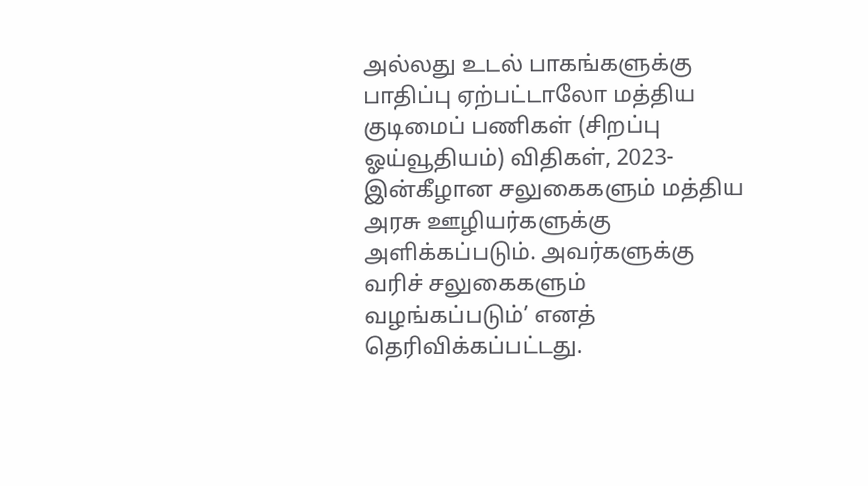அல்லது உடல் பாகங்களுக்கு பாதிப்பு ஏற்பட்டாலோ மத்திய குடிமைப் பணிகள் (சிறப்பு ஓய்வூதியம்) விதிகள், 2023-இன்கீழான சலுகைகளும் மத்திய அரசு ஊழியர்களுக்கு அளிக்கப்படும். அவர்களுக்கு வரிச் சலுகைகளும் வழங்கப்படும்’ எனத் தெரிவிக்கப்பட்டது.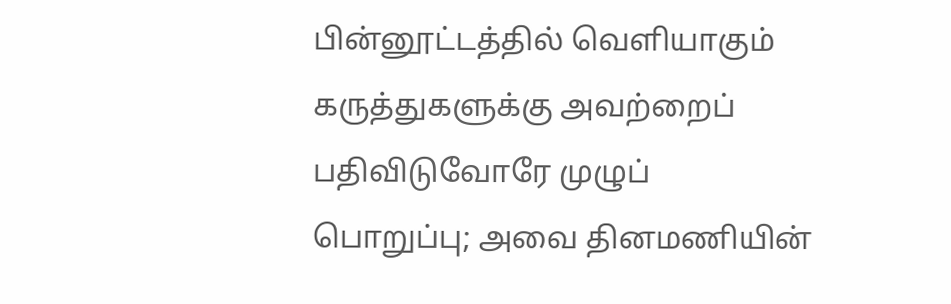பின்னூட்டத்தில் வெளியாகும் கருத்துகளுக்கு அவற்றைப் பதிவிடுவோரே முழுப் பொறுப்பு; அவை தினமணியின்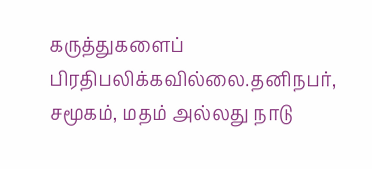கருத்துகளைப் பிரதிபலிக்கவில்லை.தனிநபர், சமூகம், மதம் அல்லது நாடு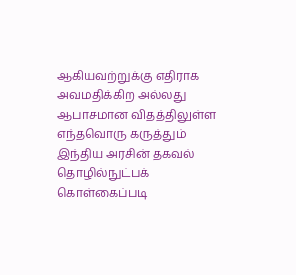ஆகியவற்றுக்கு எதிராக அவமதிக்கிற அல்லது ஆபாசமான விதத்திலுள்ள எந்தவொரு கருத்தும் இந்திய அரசின் தகவல் தொழில்நுட்பக் கொள்கைப்படி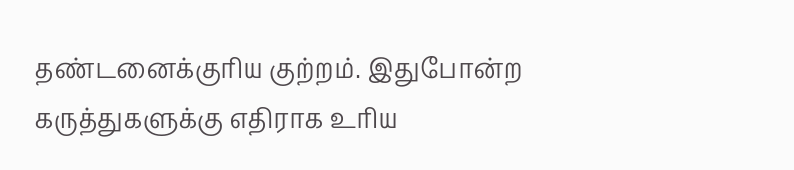தண்டனைக்குரிய குற்றம். இதுபோன்ற கருத்துகளுக்கு எதிராக உரிய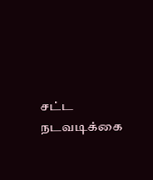சட்ட நடவடிக்கை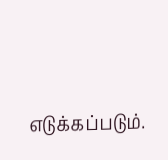எடுக்கப்படும்.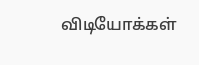விடியோக்கள்